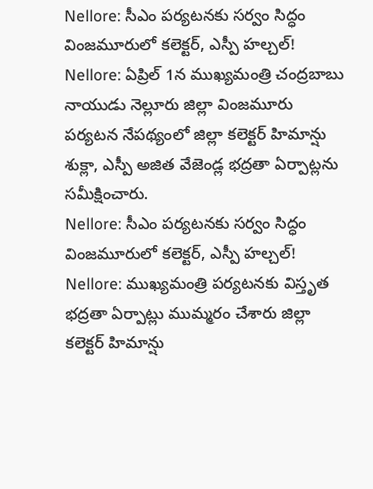Nellore: సీఎం పర్యటనకు సర్వం సిద్ధం వింజమూరులో కలెక్టర్, ఎస్పీ హల్చల్!
Nellore: ఏప్రిల్ 1న ముఖ్యమంత్రి చంద్రబాబు నాయుడు నెల్లూరు జిల్లా వింజమూరు పర్యటన నేపథ్యంలో జిల్లా కలెక్టర్ హిమాన్షు శుక్లా, ఎస్పీ అజిత వేజెండ్ల భద్రతా ఏర్పాట్లను సమీక్షించారు.
Nellore: సీఎం పర్యటనకు సర్వం సిద్ధం వింజమూరులో కలెక్టర్, ఎస్పీ హల్చల్!
Nellore: ముఖ్యమంత్రి పర్యటనకు విస్తృత భద్రతా ఏర్పాట్లు ముమ్మరం చేశారు జిల్లా కలెక్టర్ హిమాన్షు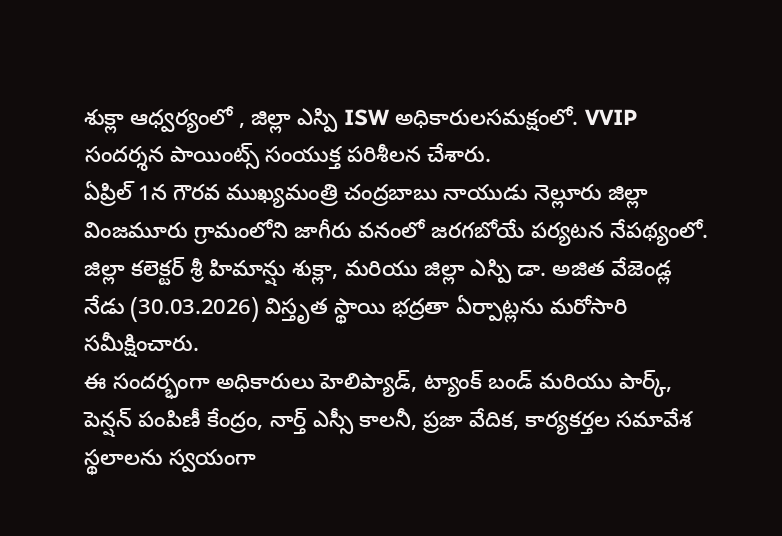శుక్లా ఆధ్వర్యంలో , జిల్లా ఎస్పి ISW అధికారులసమక్షంలో. VVIP సందర్శన పాయింట్స్ సంయుక్త పరిశీలన చేశారు.
ఏప్రిల్ 1న గౌరవ ముఖ్యమంత్రి చంద్రబాబు నాయుడు నెల్లూరు జిల్లా వింజమూరు గ్రామంలోని జాగీరు వనంలో జరగబోయే పర్యటన నేపథ్యంలో. జిల్లా కలెక్టర్ శ్రీ హిమాన్షు శుక్లా, మరియు జిల్లా ఎస్పి డా. అజిత వేజెండ్ల నేడు (30.03.2026) విస్తృత స్థాయి భద్రతా ఏర్పాట్లను మరోసారి సమీక్షించారు.
ఈ సందర్భంగా అధికారులు హెలిప్యాడ్, ట్యాంక్ బండ్ మరియు పార్క్, పెన్షన్ పంపిణీ కేంద్రం, నార్త్ ఎస్సీ కాలనీ, ప్రజా వేదిక, కార్యకర్తల సమావేశ స్థలాలను స్వయంగా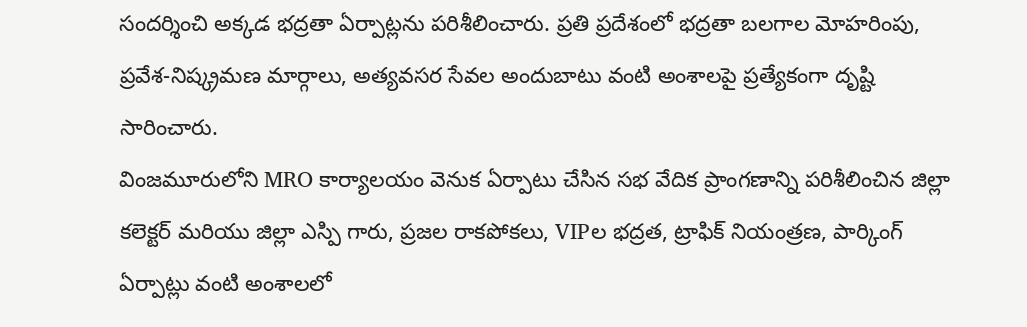సందర్శించి అక్కడ భద్రతా ఏర్పాట్లను పరిశీలించారు. ప్రతి ప్రదేశంలో భద్రతా బలగాల మోహరింపు, ప్రవేశ-నిష్క్రమణ మార్గాలు, అత్యవసర సేవల అందుబాటు వంటి అంశాలపై ప్రత్యేకంగా దృష్టి సారించారు.
వింజమూరులోని MRO కార్యాలయం వెనుక ఏర్పాటు చేసిన సభ వేదిక ప్రాంగణాన్ని పరిశీలించిన జిల్లా కలెక్టర్ మరియు జిల్లా ఎస్పి గారు, ప్రజల రాకపోకలు, VIPల భద్రత, ట్రాఫిక్ నియంత్రణ, పార్కింగ్ ఏర్పాట్లు వంటి అంశాలలో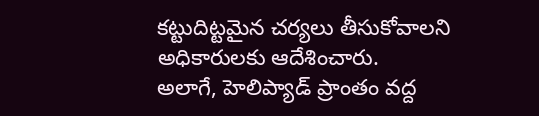కట్టుదిట్టమైన చర్యలు తీసుకోవాలని అధికారులకు ఆదేశించారు.
అలాగే, హెలిప్యాడ్ ప్రాంతం వద్ద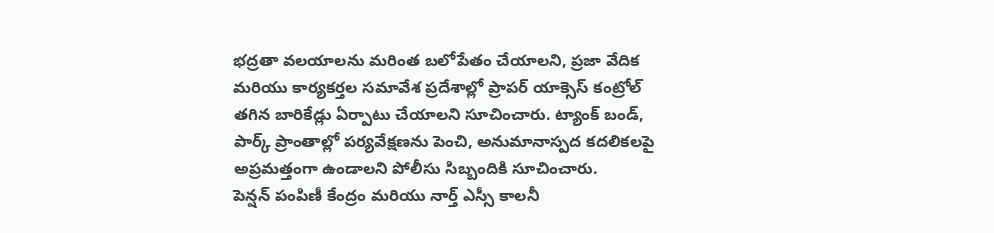భద్రతా వలయాలను మరింత బలోపేతం చేయాలని, ప్రజా వేదిక మరియు కార్యకర్తల సమావేశ ప్రదేశాల్లో ప్రాపర్ యాక్సెస్ కంట్రోల్ తగిన బారికేడ్లు ఏర్పాటు చేయాలని సూచించారు. ట్యాంక్ బండ్, పార్క్ ప్రాంతాల్లో పర్యవేక్షణను పెంచి, అనుమానాస్పద కదలికలపై అప్రమత్తంగా ఉండాలని పోలీసు సిబ్బందికి సూచించారు.
పెన్షన్ పంపిణీ కేంద్రం మరియు నార్త్ ఎస్సీ కాలనీ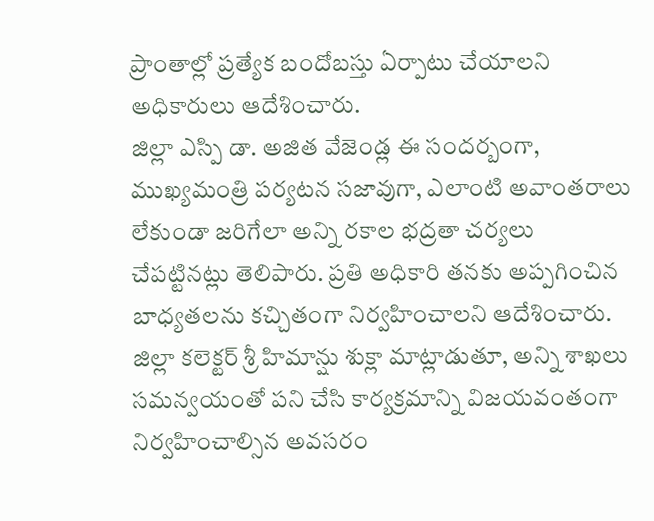ప్రాంతాల్లో ప్రత్యేక బందోబస్తు ఏర్పాటు చేయాలని అధికారులు ఆదేశించారు.
జిల్లా ఎస్పి డా. అజిత వేజెండ్ల ఈ సందర్బంగా, ముఖ్యమంత్రి పర్యటన సజావుగా, ఎలాంటి అవాంతరాలు లేకుండా జరిగేలా అన్ని రకాల భద్రతా చర్యలు చేపట్టినట్లు తెలిపారు. ప్రతి అధికారి తనకు అప్పగించిన బాధ్యతలను కచ్చితంగా నిర్వహించాలని ఆదేశించారు.
జిల్లా కలెక్టర్ శ్రీ హిమాన్షు శుక్లా మాట్లాడుతూ, అన్ని శాఖలు సమన్వయంతో పని చేసి కార్యక్రమాన్ని విజయవంతంగా నిర్వహించాల్సిన అవసరం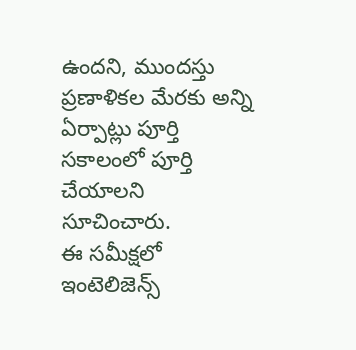ఉందని, ముందస్తు ప్రణాళికల మేరకు అన్ని ఏర్పాట్లు పూర్తి సకాలంలో పూర్తి చేయాలని సూచించారు.
ఈ సమీక్షలో ఇంటెలిజెన్స్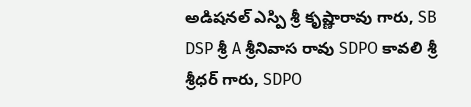అడిషనల్ ఎస్పి శ్రీ కృష్ణారావు గారు, SB DSP శ్రీ A శ్రీనివాస రావు SDPO కావలి శ్రీ శ్రీధర్ గారు, SDPO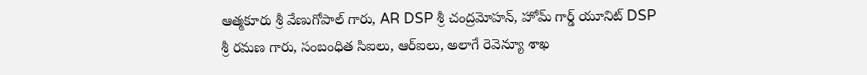ఆత్మకూరు శ్రీ వేణుగోపాల్ గారు, AR DSP శ్రీ చంద్రమోహన్, హోమ్ గార్డ్ యూనిట్ DSP శ్రీ రమణ గారు, సంబంధిత సిఐలు, ఆర్ఐలు, అలాగే రెవెన్యూ శాఖ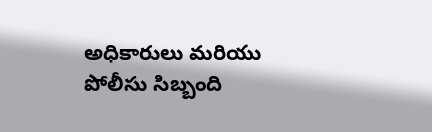అధికారులు మరియు పోలీసు సిబ్బంది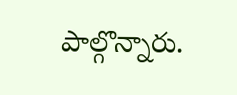పాల్గొన్నారు.